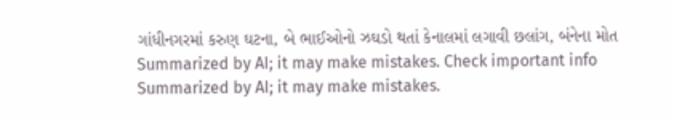ગાંધીનગરમાં કરુણ ઘટના, બે ભાઈઓનો ઝઘડો થતાં કેનાલમાં લગાવી છલાંગ, બંનેના મોત
Summarized by AI; it may make mistakes. Check important info
Summarized by AI; it may make mistakes.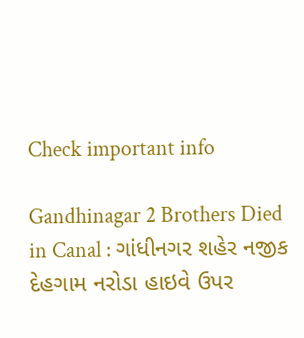Check important info

Gandhinagar 2 Brothers Died in Canal : ગાંધીનગર શહેર નજીક દેહગામ નરોડા હાઇવે ઉપર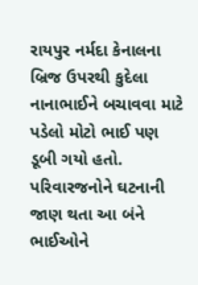રાયપુર નર્મદા કેનાલના બ્રિજ ઉપરથી કુદેલા નાનાભાઈને બચાવવા માટે પડેલો મોટો ભાઈ પણ ડૂબી ગયો હતો. પરિવારજનોને ઘટનાની જાણ થતા આ બંને ભાઈઓને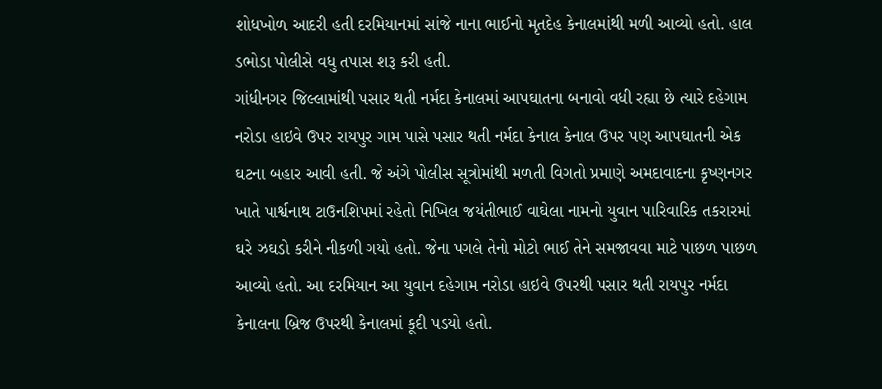શોધખોળ આદરી હતી દરમિયાનમાં સાંજે નાના ભાઈનો મૃતદેહ કેનાલમાંથી મળી આવ્યો હતો. હાલ ડભોડા પોલીસે વધુ તપાસ શરૂ કરી હતી.
ગાંધીનગર જિલ્લામાંથી પસાર થતી નર્મદા કેનાલમાં આપઘાતના બનાવો વધી રહ્યા છે ત્યારે દહેગામ નરોડા હાઇવે ઉપર રાયપુર ગામ પાસે પસાર થતી નર્મદા કેનાલ કેનાલ ઉપર પણ આપઘાતની એક ઘટના બહાર આવી હતી. જે અંગે પોલીસ સૂત્રોમાંથી મળતી વિગતો પ્રમાણે અમદાવાદના કૃષ્ણનગર ખાતે પાર્શ્વનાથ ટાઉનશિપમાં રહેતો નિખિલ જયંતીભાઈ વાઘેલા નામનો યુવાન પારિવારિક તકરારમાં ઘરે ઝઘડો કરીને નીકળી ગયો હતો. જેના પગલે તેનો મોટો ભાઈ તેને સમજાવવા માટે પાછળ પાછળ આવ્યો હતો. આ દરમિયાન આ યુવાન દહેગામ નરોડા હાઇવે ઉપરથી પસાર થતી રાયપુર નર્મદા કેનાલના બ્રિજ ઉપરથી કેનાલમાં કૂદી પડયો હતો.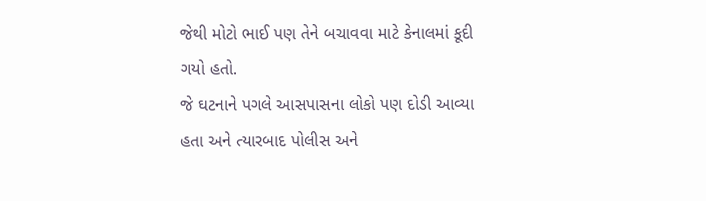જેથી મોટો ભાઈ પણ તેને બચાવવા માટે કેનાલમાં કૂદી ગયો હતો.
જે ઘટનાને પગલે આસપાસના લોકો પણ દોડી આવ્યા હતા અને ત્યારબાદ પોલીસ અને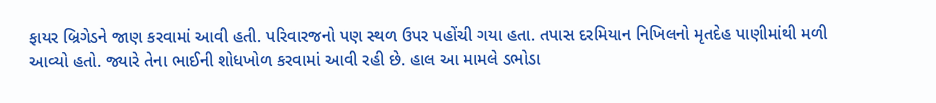ફાયર બ્રિગેડને જાણ કરવામાં આવી હતી. પરિવારજનો પણ સ્થળ ઉપર પહોંચી ગયા હતા. તપાસ દરમિયાન નિખિલનો મૃતદેહ પાણીમાંથી મળી આવ્યો હતો. જ્યારે તેના ભાઈની શોધખોળ કરવામાં આવી રહી છે. હાલ આ મામલે ડભોડા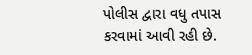પોલીસ દ્વારા વધુ તપાસ કરવામાં આવી રહી છે.